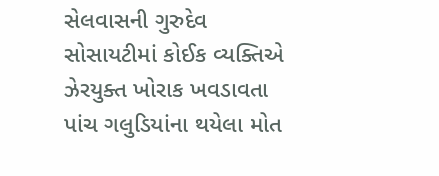સેલવાસની ગુરુદેવ સોસાયટીમાં કોઈક વ્યક્તિએ ઝેરયુક્ત ખોરાક ખવડાવતા પાંચ ગલુડિયાંના થયેલા મોત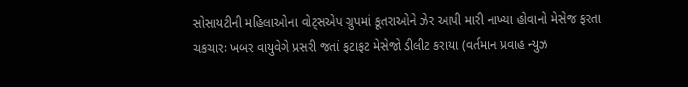સોસાયટીની મહિલાઓના વોટ્સએપ ગ્રુપમાં કૂતરાઓને ઝેર આપી મારી નાખ્યા હોવાનો મેસેજ ફરતા ચકચારઃ ખબર વાયુવેગે પ્રસરી જતાં ફટાફટ મેસેજો ડીલીટ કરાયા (વર્તમાન પ્રવાહ ન્યુઝ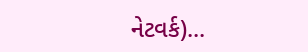નેટવર્ક)...